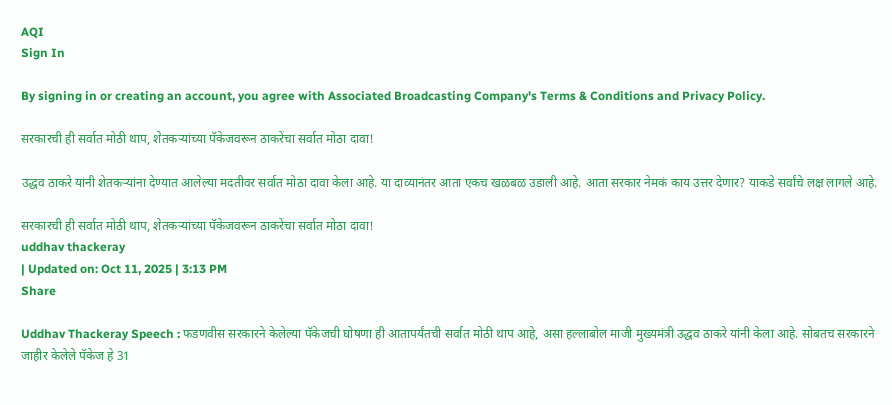AQI
Sign In

By signing in or creating an account, you agree with Associated Broadcasting Company's Terms & Conditions and Privacy Policy.

सरकारची ही सर्वात मोठी थाप, शेतकऱ्यांच्या पॅकेजवरून ठाकरेंचा सर्वात मोठा दावा!

उद्धव ठाकरे यांनी शेतकऱ्यांना देण्यात आलेल्या मदतीवर सर्वात मोठा दावा केला आहे. या दाव्यानंतर आता एकच खळबळ उडाली आहे. आता सरकार नेमकं काय उत्तर देणार? याकडे सर्वांचे लक्ष लागले आहे.

सरकारची ही सर्वात मोठी थाप, शेतकऱ्यांच्या पॅकेजवरून ठाकरेंचा सर्वात मोठा दावा!
uddhav thackeray
| Updated on: Oct 11, 2025 | 3:13 PM
Share

Uddhav Thackeray Speech : फडणवीस सरकारने केलेल्या पॅकेजची घोषणा ही आतापर्यंतची सर्वात मोठी थाप आहे, असा हल्लाबोल माजी मुख्यमंत्री उद्धव ठाकरे यांनी केला आहे. सोबतच सरकारने जाहीर केलेले पॅकेज हे 31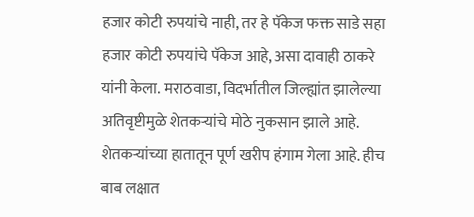हजार कोटी रुपयांचे नाही, तर हे पॅकेज फक्त साडे सहा हजार कोटी रुपयांचे पॅकेज आहे, असा दावाही ठाकरे यांनी केला. मराठवाडा, विदर्भातील जिल्ह्यांत झालेल्या अतिवृष्टीमुळे शेतकऱ्यांचे मोठे नुकसान झाले आहे. शेतकऱ्यांच्या हातातून पूर्ण खरीप हंगाम गेला आहे. हीच बाब लक्षात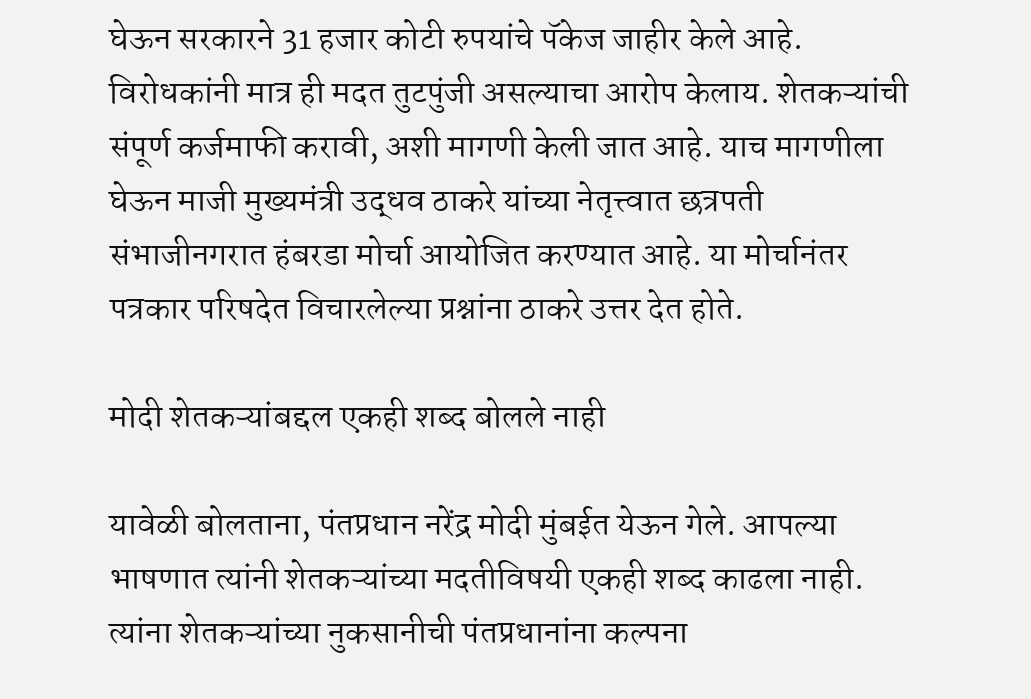घेऊन सरकारने 31 हजार कोटी रुपयांचे पॅकेज जाहीर केले आहे. विरोधकांनी मात्र ही मदत तुटपुंजी असल्याचा आरोप केलाय. शेतकऱ्यांची संपूर्ण कर्जमाफी करावी, अशी मागणी केली जात आहे. याच मागणीला घेऊन माजी मुख्यमंत्री उद्धव ठाकरे यांच्या नेतृत्त्वात छत्रपती संभाजीनगरात हंबरडा मोर्चा आयोजित करण्यात आहे. या मोर्चानंतर पत्रकार परिषदेत विचारलेल्या प्रश्नांना ठाकरे उत्तर देत होते.

मोदी शेतकऱ्यांबद्दल एकही शब्द बोलले नाही

यावेळी बोलताना, पंतप्रधान नरेंद्र मोदी मुंबईत येऊन गेले. आपल्या भाषणात त्यांनी शेतकऱ्यांच्या मदतीविषयी एकही शब्द काढला नाही. त्यांना शेतकऱ्यांच्या नुकसानीची पंतप्रधानांना कल्पना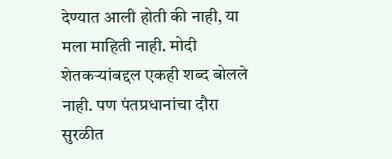देण्यात आली होती की नाही, या मला माहिती नाही. मोदी शेतकऱ्यांबद्दल एकही शब्द बोलले नाही. पण पंतप्रधानांचा दौरा सुरळीत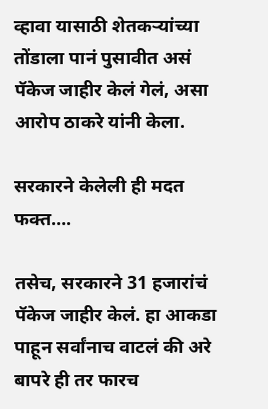व्हावा यासाठी शेतकऱ्यांच्या तोंडाला पानं पुसावीत असं पॅकेज जाहीर केलं गेलं, असा आरोप ठाकरे यांनी केला.

सरकारने केलेली ही मदत फक्त….

तसेच, सरकारने 31 हजारांचं पॅकेज जाहीर केलं. हा आकडा पाहून सर्वांनाच वाटलं की अरे बापरे ही तर फारच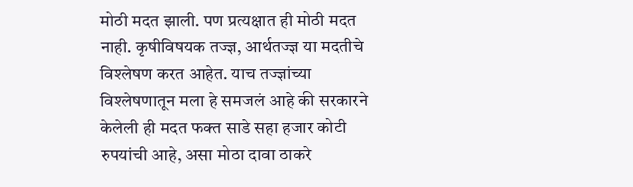मोठी मदत झाली. पण प्रत्यक्षात ही मोठी मदत नाही. कृषीविषयक तज्ज्ञ, आर्थतज्ज्ञ या मदतीचे विश्लेषण करत आहेत. याच तज्ज्ञांच्या विश्लेषणातून मला हे समजलं आहे की सरकारने केलेली ही मदत फक्त साडे सहा हजार कोटी रुपयांची आहे, असा मोठा दावा ठाकरे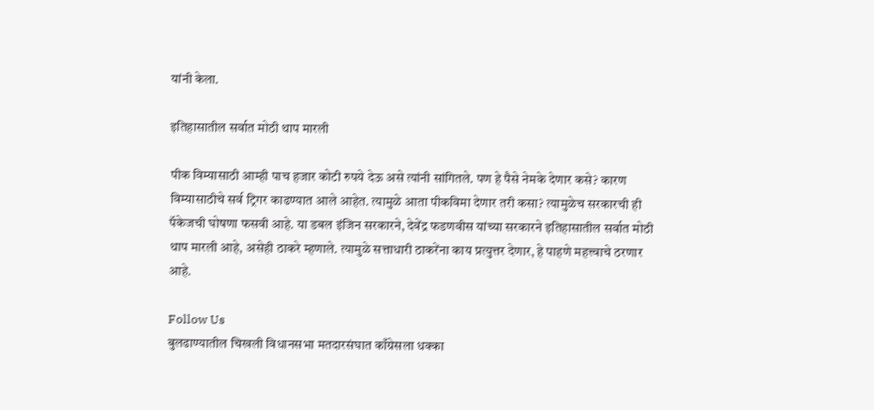यांनी केला.

इतिहासातील सर्वात मोठी थाप मारली

पीक विम्यासाठी आम्ही पाच हजार कोटी रुपये देऊ असे त्यांनी सांगितले. पण हे पैसे नेमके देणार कसे? कारण विम्यासाठीचे सर्व ट्रिगर काढण्यात आले आहेत. त्यामुळे आता पीकविमा देणार तरी कसा? त्यामुळेच सरकारची ही पॅकेजची घोषणा फसवी आहे. या डबल इंजिन सरकारने, देवेंद्र फडणवीस यांच्या सरकारने इतिहासातील सर्वात मोठी थाप मारली आहे, असेही ठाकरे म्हणाले. त्यामुळे सत्ताधारी ठाकरेंना काय प्रत्युत्तर देणार, हे पाहणे महत्त्वाचे ठरणार आहे.

Follow Us
बुलढाण्यातील चिखली विधानसभा मतदारसंघात काँग्रेसला धक्का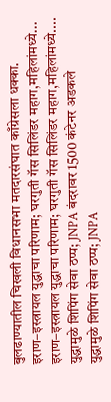बुलढाण्यातील चिखली विधानसभा मतदारसंघात काँग्रेसला धक्का.
इराण–इस्त्रायल युद्धाचा परिणाम; घरगुती गॅस सिलिंडर महाग,महिलांमध्ये...
इराण–इस्त्रायल युद्धाचा परिणाम; घरगुती गॅस सिलिंडर महाग,महिलांमध्ये....
युद्धामुळे शिपिंग सेवा ठप्प; JNPA बंदरावर 1500 कंटेनर अडकले
युद्धामुळे शिपिंग सेवा ठप्प; JNPA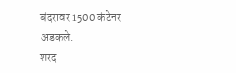बंदरावर 1500 कंटेनर अडकले.
शरद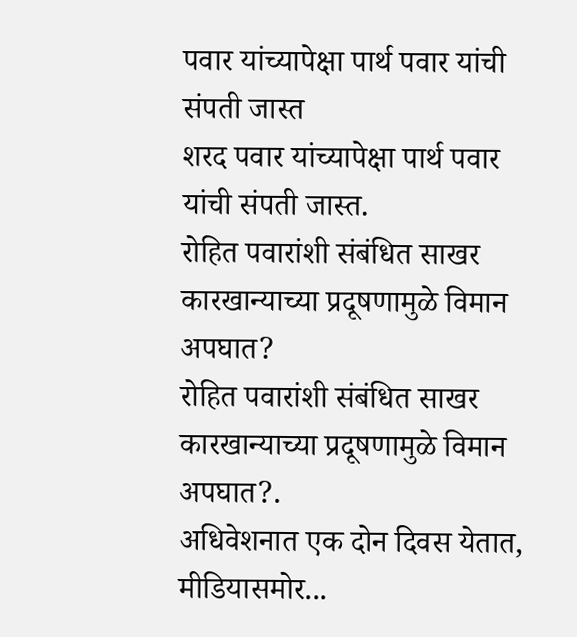पवार यांच्यापेक्षा पार्थ पवार यांची संपती जास्त
शरद पवार यांच्यापेक्षा पार्थ पवार यांची संपती जास्त.
रोहित पवारांशी संबंधित साखर कारखान्याच्या प्रदूषणामुळे विमान अपघात?
रोहित पवारांशी संबंधित साखर कारखान्याच्या प्रदूषणामुळे विमान अपघात?.
अधिवेशनात एक दोन दिवस येतात, मीडियासमोर...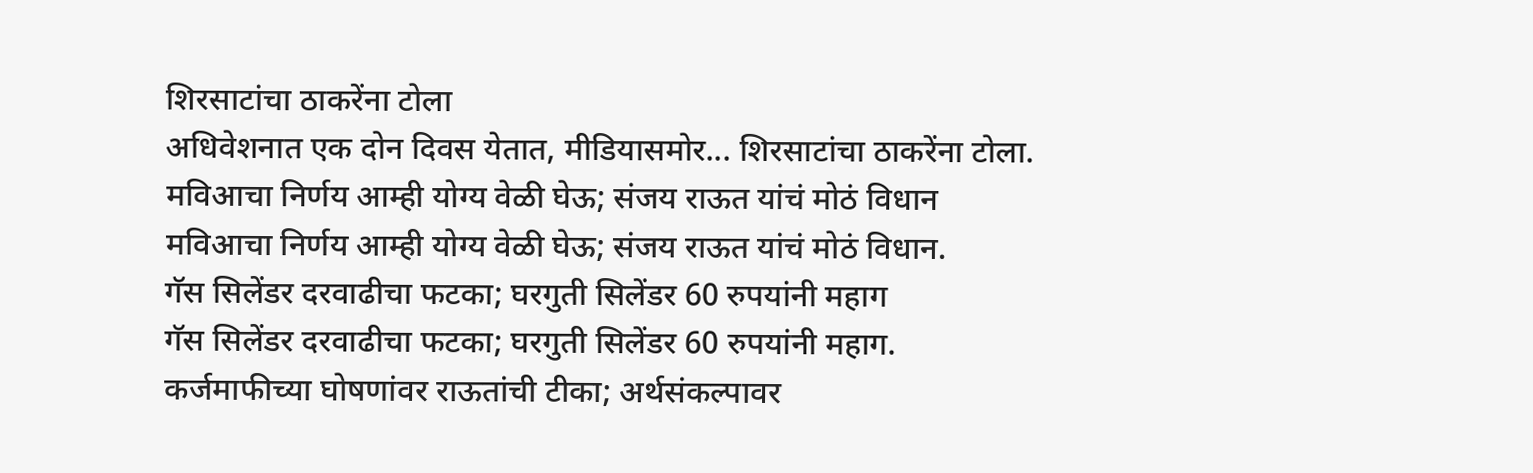शिरसाटांचा ठाकरेंना टोला
अधिवेशनात एक दोन दिवस येतात, मीडियासमोर... शिरसाटांचा ठाकरेंना टोला.
मविआचा निर्णय आम्ही योग्य वेळी घेऊ; संजय राऊत यांचं मोठं विधान
मविआचा निर्णय आम्ही योग्य वेळी घेऊ; संजय राऊत यांचं मोठं विधान.
गॅस सिलेंडर दरवाढीचा फटका; घरगुती सिलेंडर 60 रुपयांनी महाग
गॅस सिलेंडर दरवाढीचा फटका; घरगुती सिलेंडर 60 रुपयांनी महाग.
कर्जमाफीच्या घोषणांवर राऊतांची टीका; अर्थसंकल्पावर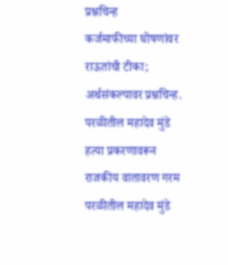प्रश्नचिन्ह
कर्जमाफीच्या घोषणांवर राऊतांची टीका; अर्थसंकल्पावर प्रश्नचिन्ह.
परळीतील महादेव मुंडे हत्या प्रकरणावरून राजकीय वातावरण गरम
परळीतील महादेव मुंडे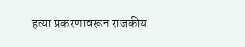हत्या प्रकरणावरून राजकीय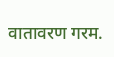वातावरण गरम.